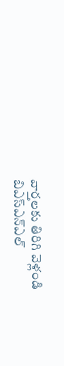వార్తలకు తిరిగి వెళ్లండి
బిఎస్ఎన్ఎల్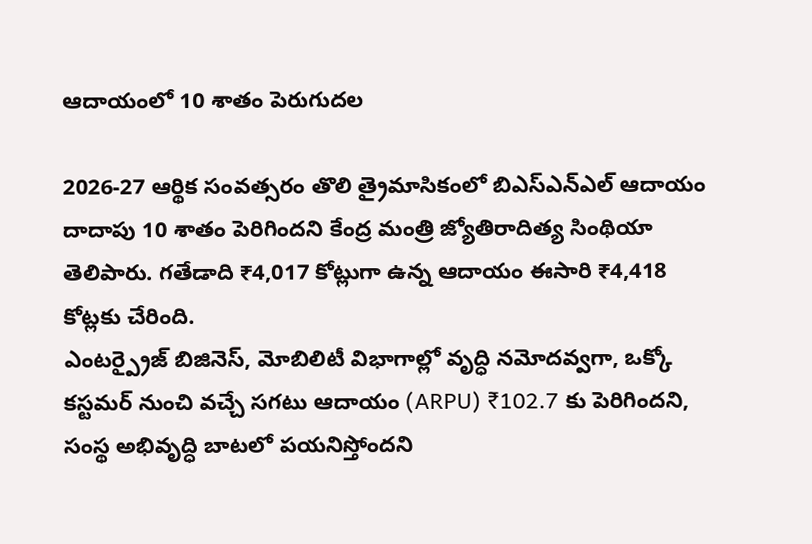ఆదాయంలో 10 శాతం పెరుగుదల

2026-27 ఆర్థిక సంవత్సరం తొలి త్రైమాసికంలో బిఎస్ఎన్ఎల్ ఆదాయం దాదాపు 10 శాతం పెరిగిందని కేంద్ర మంత్రి జ్యోతిరాదిత్య సింథియా తెలిపారు. గతేడాది ₹4,017 కోట్లుగా ఉన్న ఆదాయం ఈసారి ₹4,418 కోట్లకు చేరింది.
ఎంటర్ప్రైజ్ బిజినెస్, మోబిలిటీ విభాగాల్లో వృద్ధి నమోదవ్వగా, ఒక్కో కస్టమర్ నుంచి వచ్చే సగటు ఆదాయం (ARPU) ₹102.7 కు పెరిగిందని, సంస్థ అభివృద్ధి బాటలో పయనిస్తోందని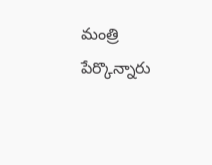మంత్రి పేర్కొన్నారు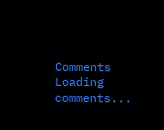Comments
Loading comments...